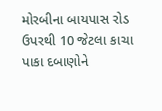મોરબીના બાયપાસ રોડ ઉપરથી 10 જેટલા કાચા પાકા દબાણોને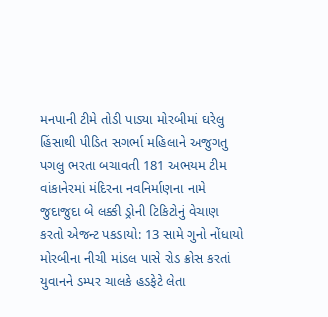મનપાની ટીમે તોડી પાડ્યા મોરબીમાં ઘરેલુ હિંસાથી પીડિત સગર્ભા મહિલાને અજુગતુ પગલુ ભરતા બચાવતી 181 અભયમ ટીમ વાંકાનેરમાં મંદિરના નવનિર્માણના નામે જુદાજુદા બે લક્કી ડ્રોની ટિકિટોનું વેચાણ કરતો એજન્ટ પકડાયો: 13 સામે ગુનો નોંધાયો મોરબીના નીચી માંડલ પાસે રોડ ક્રોસ કરતાં યુવાનને ડમ્પર ચાલકે હડફેટે લેતા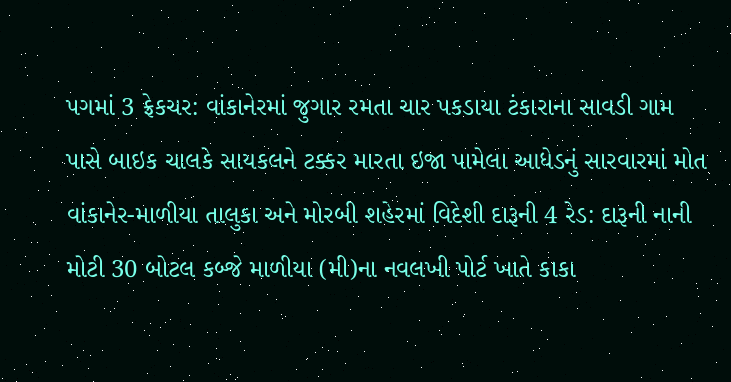પગમાં 3 ફ્રેકચર: વાંકાનેરમાં જુગાર રમતા ચાર પકડાયા ટંકારાના સાવડી ગામ પાસે બાઇક ચાલકે સાયકલને ટક્કર મારતા ઇજા પામેલા આધેડનું સારવારમાં મોત વાંકાનેર-માળીયા તાલુકા અને મોરબી શહેરમાં વિદેશી દારૂની 4 રેડ: દારૂની નાની મોટી 30 બોટલ કબ્જે માળીયા (મી)ના નવલખી પોર્ટ ખાતે કાકા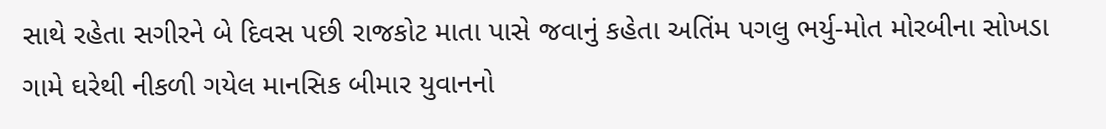સાથે રહેતા સગીરને બે દિવસ પછી રાજકોટ માતા પાસે જવાનું કહેતા અતિંમ પગલુ ભર્યુ-મોત મોરબીના સોખડા ગામે ઘરેથી નીકળી ગયેલ માનસિક બીમાર યુવાનનો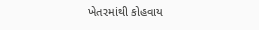ખેતરમાંથી કોહવાય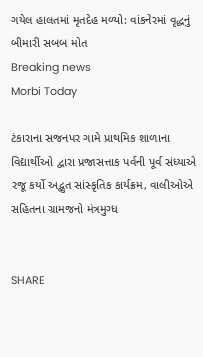ગયેલ હાલતમાં મૃતદેહ મળ્યો: વાંકનેરમાં વૃદ્ધનું બીમારી સબબ મોત
Breaking news
Morbi Today

ટંકારાના સજનપર ગામે પ્રાથમિક શાળાના વિદ્યાર્થીઓ દ્વારા પ્રજાસત્તાક પર્વની પૂર્વ સંધ્યાએ રજૂ કર્યો અદ્ભુત સાંસ્કૃતિક કાર્યક્રમ, વાલીઓએ સહિતના ગ્રામજનો મંત્રમુગ્ધ


SHARE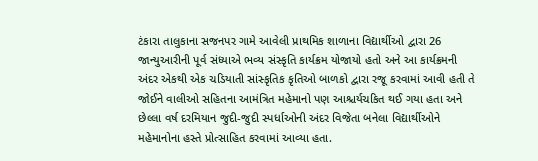ટંકારા તાલુકાના સજનપર ગામે આવેલી પ્રાથમિક શાળાના વિદ્યાર્થીઓ દ્વારા 26 જાન્યુઆરીની પૂર્વ સંધ્યાએ ભવ્ય સંસ્કૃતિ કાર્યક્રમ યોજાયો હતો અને આ કાર્યક્રમની અંદર એકથી એક ચડિયાતી સાંસ્કૃતિક કૃતિઓ બાળકો દ્વારા રજૂ કરવામાં આવી હતી તે જોઈને વાલીઓ સહિતના આમંત્રિત મહેમાનો પણ આશ્ચર્યચકિત થઈ ગયા હતા અને છેલ્લા વર્ષ દરમિયાન જુદી-જુદી સ્પર્ધાઓની અંદર વિજેતા બનેલા વિદ્યાર્થીઓને મહેમાનોના હસ્તે પ્રોત્સાહિત કરવામાં આવ્યા હતા.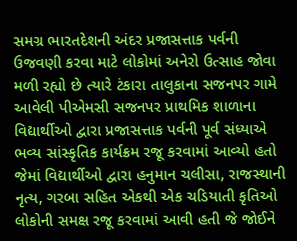સમગ્ર ભારતદેશની અંદર પ્રજાસત્તાક પર્વની ઉજવણી કરવા માટે લોકોમાં અનેરો ઉત્સાહ જોવા મળી રહ્યો છે ત્યારે ટંકારા તાલુકાના સજનપર ગામે આવેલી પીએમસી સજનપર પ્રાથમિક શાળાના વિદ્યાર્થીઓ દ્વારા પ્રજાસત્તાક પર્વની પૂર્વ સંધ્યાએ ભવ્ય સાંસ્કૃતિક કાર્યક્રમ રજૂ કરવામાં આવ્યો હતો જેમાં વિદ્યાર્થીઓ દ્વારા હનુમાન ચલીસા, રાજસ્થાની નૃત્ય, ગરબા સહિત એકથી એક ચડિયાતી કૃતિઓ લોકોની સમક્ષ રજૂ કરવામાં આવી હતી જે જોઈને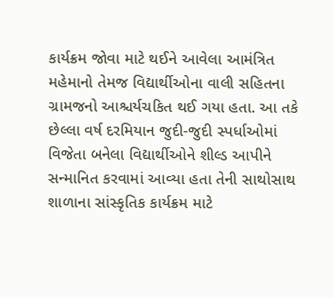કાર્યક્રમ જોવા માટે થઈને આવેલા આમંત્રિત મહેમાનો તેમજ વિદ્યાર્થીઓના વાલી સહિતના ગ્રામજનો આશ્ચર્યચકિત થઈ ગયા હતા. આ તકે છેલ્લા વર્ષ દરમિયાન જુદી-જુદી સ્પર્ધાઓમાં વિજેતા બનેલા વિદ્યાર્થીઓને શીલ્ડ આપીને સન્માનિત કરવામાં આવ્યા હતા તેની સાથોસાથ શાળાના સાંસ્કૃતિક કાર્યક્રમ માટે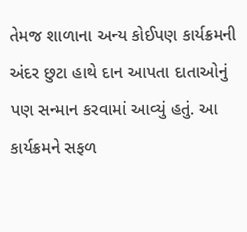તેમજ શાળાના અન્ય કોઈપણ કાર્યક્રમની અંદર છુટા હાથે દાન આપતા દાતાઓનું પણ સન્માન કરવામાં આવ્યું હતું. આ કાર્યક્રમને સફળ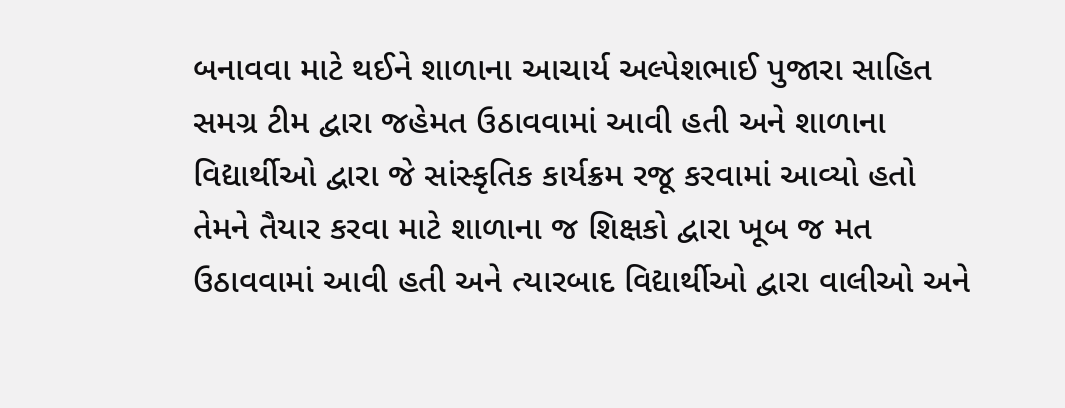બનાવવા માટે થઈને શાળાના આચાર્ય અલ્પેશભાઈ પુજારા સાહિત સમગ્ર ટીમ દ્વારા જહેમત ઉઠાવવામાં આવી હતી અને શાળાના વિદ્યાર્થીઓ દ્વારા જે સાંસ્કૃતિક કાર્યક્રમ રજૂ કરવામાં આવ્યો હતો તેમને તૈયાર કરવા માટે શાળાના જ શિક્ષકો દ્વારા ખૂબ જ મત ઉઠાવવામાં આવી હતી અને ત્યારબાદ વિદ્યાર્થીઓ દ્વારા વાલીઓ અને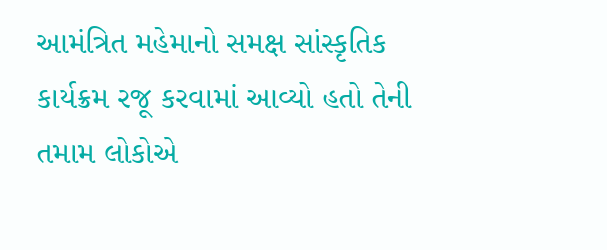આમંત્રિત મહેમાનો સમક્ષ સાંસ્કૃતિક કાર્યક્રમ રજૂ કરવામાં આવ્યો હતો તેની તમામ લોકોએ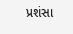પ્રશંસા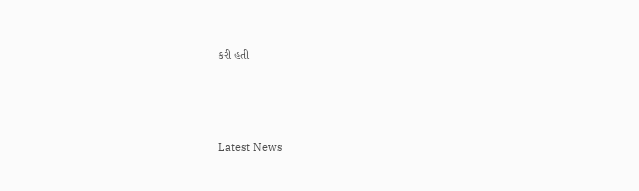કરી હતી






Latest News